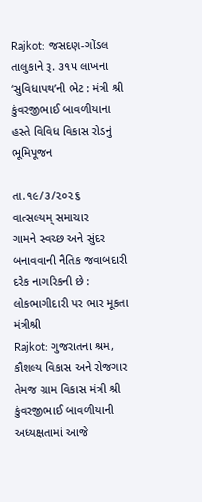Rajkot: જસદણ-ગોંડલ તાલુકાને રૂ. ૩૧૫ લાખના ‘સુવિધાપથ’ની ભેટ : મંત્રી શ્રી કુંવરજીભાઈ બાવળીયાના હસ્તે વિવિધ વિકાસ રોડનું ભૂમિપૂજન

તા.૧૯/૩/૨૦૨૬
વાત્સલ્યમ્ સમાચાર
ગામને સ્વચ્છ અને સુંદર બનાવવાની નૈતિક જવાબદારી દરેક નાગરિકની છે : લોકભાગીદારી પર ભાર મૂકતા મંત્રીશ્રી
Rajkot: ગુજરાતના શ્રમ, કૌશલ્ય વિકાસ અને રોજગાર તેમજ ગ્રામ વિકાસ મંત્રી શ્રી કુંવરજીભાઈ બાવળીયાની અધ્યક્ષતામાં આજે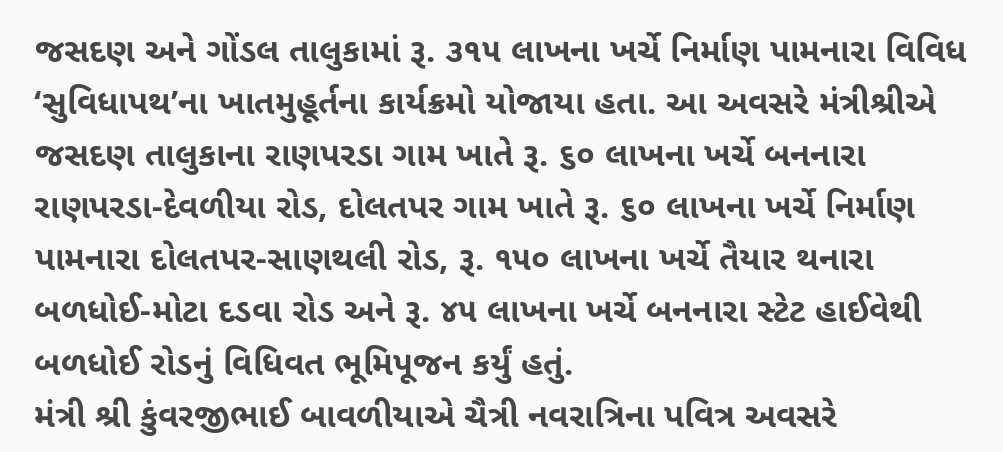જસદણ અને ગોંડલ તાલુકામાં રૂ. ૩૧૫ લાખના ખર્ચે નિર્માણ પામનારા વિવિધ ‘સુવિધાપથ’ના ખાતમુહૂર્તના કાર્યક્રમો યોજાયા હતા. આ અવસરે મંત્રીશ્રીએ જસદણ તાલુકાના રાણપરડા ગામ ખાતે રૂ. ૬૦ લાખના ખર્ચે બનનારા રાણપરડા-દેવળીયા રોડ, દોલતપર ગામ ખાતે રૂ. ૬૦ લાખના ખર્ચે નિર્માણ પામનારા દોલતપર-સાણથલી રોડ, રૂ. ૧૫૦ લાખના ખર્ચે તૈયાર થનારા બળધોઈ-મોટા દડવા રોડ અને રૂ. ૪૫ લાખના ખર્ચે બનનારા સ્ટેટ હાઈવેથી બળધોઈ રોડનું વિધિવત ભૂમિપૂજન કર્યું હતું.
મંત્રી શ્રી કુંવરજીભાઈ બાવળીયાએ ચૈત્રી નવરાત્રિના પવિત્ર અવસરે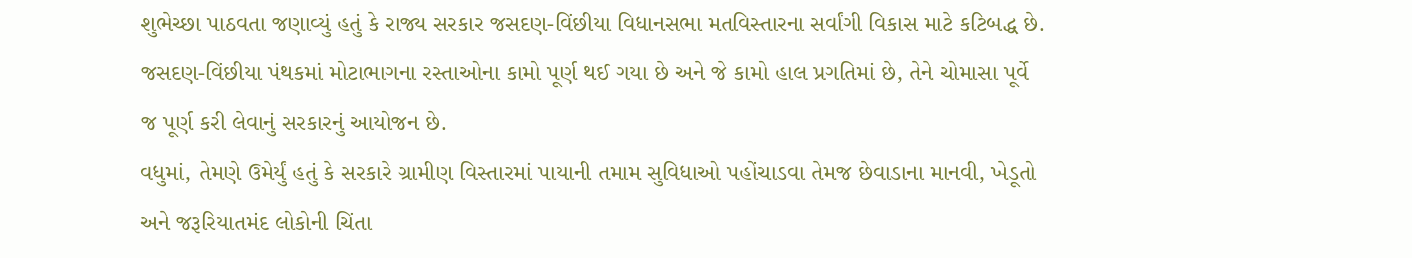શુભેચ્છા પાઠવતા જણાવ્યું હતું કે રાજ્ય સરકાર જસદણ-વિંછીયા વિધાનસભા મતવિસ્તારના સર્વાંગી વિકાસ માટે કટિબદ્ધ છે. જસદણ-વિંછીયા પંથકમાં મોટાભાગના રસ્તાઓના કામો પૂર્ણ થઈ ગયા છે અને જે કામો હાલ પ્રગતિમાં છે, તેને ચોમાસા પૂર્વે જ પૂર્ણ કરી લેવાનું સરકારનું આયોજન છે.
વધુમાં, તેમણે ઉમેર્યું હતું કે સરકારે ગ્રામીણ વિસ્તારમાં પાયાની તમામ સુવિધાઓ પહોંચાડવા તેમજ છેવાડાના માનવી, ખેડૂતો અને જરૂરિયાતમંદ લોકોની ચિંતા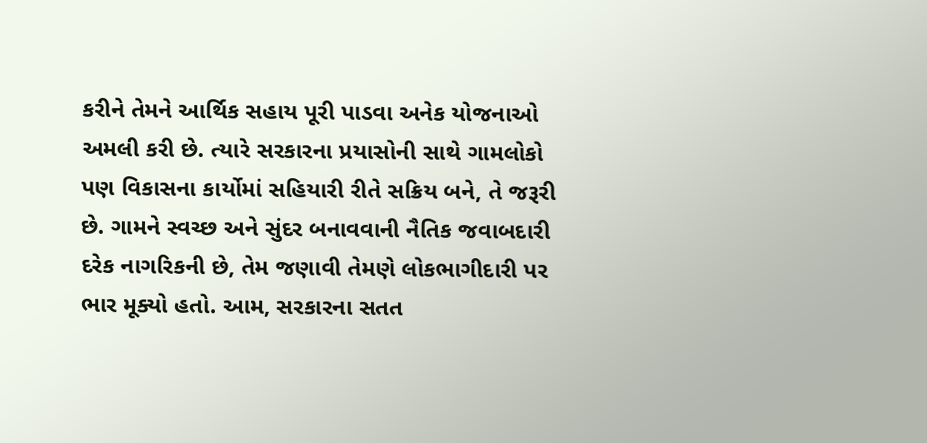કરીને તેમને આર્થિક સહાય પૂરી પાડવા અનેક યોજનાઓ અમલી કરી છે. ત્યારે સરકારના પ્રયાસોની સાથે ગામલોકો પણ વિકાસના કાર્યોમાં સહિયારી રીતે સક્રિય બને, તે જરૂરી છે. ગામને સ્વચ્છ અને સુંદર બનાવવાની નૈતિક જવાબદારી દરેક નાગરિકની છે, તેમ જણાવી તેમણે લોકભાગીદારી પર ભાર મૂક્યો હતો. આમ, સરકારના સતત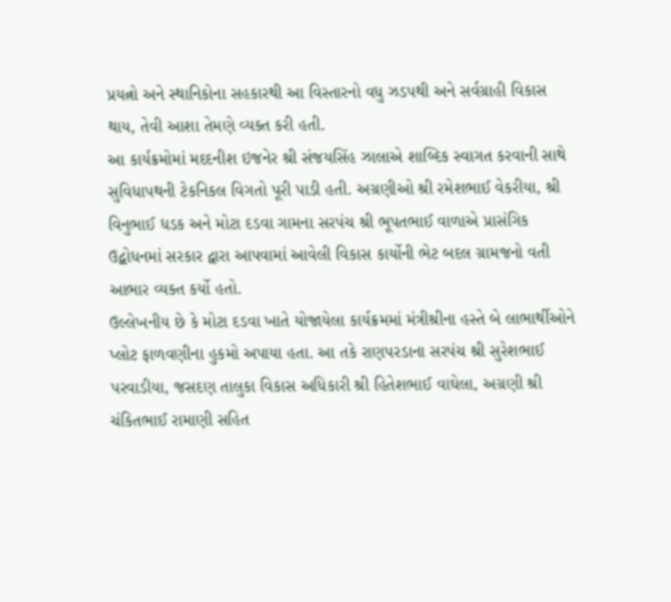પ્રયત્નો અને સ્થાનિકોના સહકારથી આ વિસ્તારનો વધુ ઝડપથી અને સર્વગ્રાહી વિકાસ થાય, તેવી આશા તેમણે વ્યક્ત કરી હતી.
આ કાર્યક્રમોમાં મદદનીશ ઇજનેર શ્રી સંજયસિંહ ઝાલાએ શાબ્દિક સ્વાગત કરવાની સાથે સુવિધાપથની ટેકનિકલ વિગતો પૂરી પાડી હતી. અગ્રણીઓ શ્રી રમેશભાઈ વેકરીયા, શ્રી વિનુભાઈ ધડક અને મોટા દડવા ગામના સરપંચ શ્રી ભૂપતભાઈ વાળાએ પ્રાસંગિક ઉદ્બોધનમાં સરકાર દ્વારા આપવામાં આવેલી વિકાસ કાર્યોની ભેટ બદલ ગ્રામજનો વતી આભાર વ્યક્ત કર્યો હતો.
ઉલ્લેખનીય છે કે મોટા દડવા ખાતે યોજાયેલા કાર્યક્રમમાં મંત્રીશ્રીના હસ્તે બે લાભાર્થીઓને પ્લોટ ફાળવણીના હુકમો અપાયા હતા. આ તકે રાણપરડાના સરપંચ શ્રી સુરેશભાઈ પરવાડીયા, જસદણ તાલુકા વિકાસ અધિકારી શ્રી હિતેશભાઈ વાઘેલા, અગ્રણી શ્રી ચંકિતભાઈ રામાણી સહિત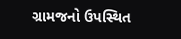ગ્રામજનો ઉપસ્થિત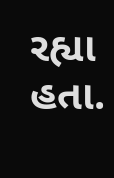રહ્યા હતા.